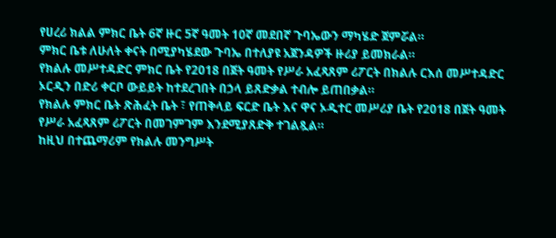የሀረሪ ክልል ምክር ቤት 6ኛ ዙር 5ኛ ዓመት 10ኛ መደበኛ ጉባኤውን ማካሄድ ጀምሯል።
ምክር ቤቱ ለሁለት ቀናት በሚያካሄደው ጉባኤ በተለያዩ አጀንዳዎች ዙሪያ ይመክራል።
የክልሉ መሥተዳድር ምክር ቤት የ2018 በጀት ዓመት የሥራ አፈጻጸም ሪፖርት በክልሉ ርእሰ መሥተዳድር ኦርዲን በድሪ ቀርቦ ውይይት ከተደረገበት በኃላ ይጸድቃል ተብሎ ይጠበቃል።
የክልሉ ምክር ቤት ጽሕፈት ቤት ፣ የጠቅላይ ፍርድ ቤት እና ዋና ኦዲተር መሥሪያ ቤት የ2018 በጀት ዓመት የሥራ አፈጻጸም ሪፖርት በመገምገም እንደሚያጸድቅ ተገልጿል።
ከዚህ በተጨማሪም የክልሉ መንግሥት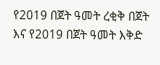የ2019 በጀት ዓመት ረቂቅ በጀት እና የ2019 በጀት ዓመት እቅድ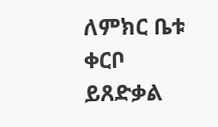ለምክር ቤቱ ቀርቦ ይጸድቃል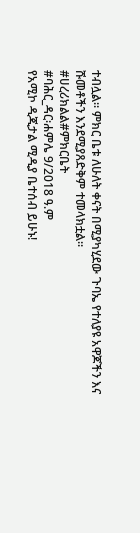ተብሏል። ምክር ቤቱ ለሁለት ቀናት በሚያካሂደው ጉባኤ የተለያዩ አዋጆችን እና ሹመቶችን እንደሚያጸድቅም ተመላክቷል።
#ሀረሪክልል#ምክርቤት
#ባሕር_ዳር፡ሐምሌ 9/2018 ዓ.ም
የአሚኮ ዲጂታል ሚዲያ ቤተሰብ ይሁኑ!